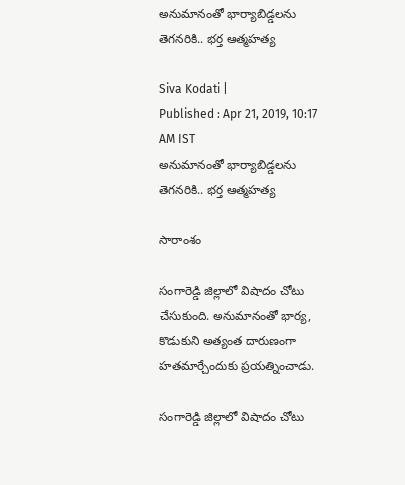అనుమానంతో భార్యాబిడ్డలను తెగనరికి.. భర్త ఆత్మహత్య

Siva Kodati |
Published : Apr 21, 2019, 10:17 AM IST
అనుమానంతో భార్యాబిడ్డలను తెగనరికి.. భర్త ఆత్మహత్య

సారాంశం

సంగారెడ్డి జిల్లాలో విషాదం చోటు చేసుకుంది. అనుమానంతో భార్య, కొడుకుని అత్యంత దారుణంగా హతమార్చేందుకు ప్రయత్నించాడు.

సంగారెడ్డి జిల్లాలో విషాదం చోటు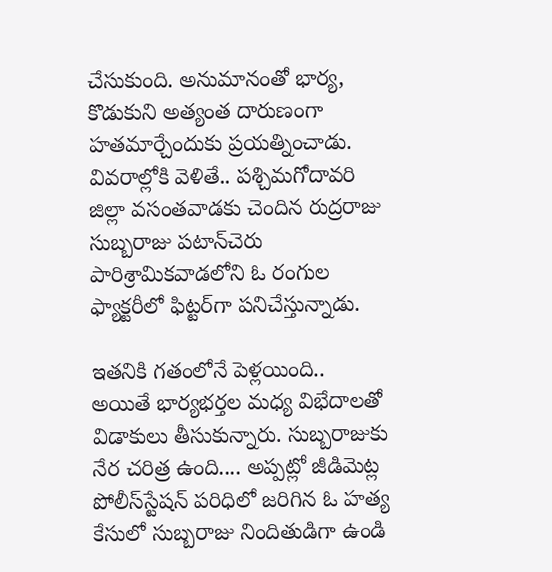చేసుకుంది. అనుమానంతో భార్య, కొడుకుని అత్యంత దారుణంగా హతమార్చేందుకు ప్రయత్నించాడు. వివరాల్లోకి వెళితే.. పశ్చిమగోదావరి జిల్లా వసంతవాడకు చెందిన రుద్రరాజు సుబ్బరాజు పటాన్‌చెరు పారిశ్రామికవాడలోని ఓ రంగుల ఫ్యాక్టరీలో ఫిట్టర్‌గా పనిచేస్తున్నాడు.

ఇతనికి గతంలోనే పెళ్లయింది.. అయితే భార్యభర్తల మధ్య విభేదాలతో విడాకులు తీసుకున్నారు. సుబ్బరాజుకు నేర చరిత్ర ఉంది.... అప్పట్లో జీడిమెట్ల పోలీస్‌స్టేషన్ పరిధిలో జరిగిన ఓ హత్య కేసులో సుబ్బరాజు నిందితుడిగా ఉండి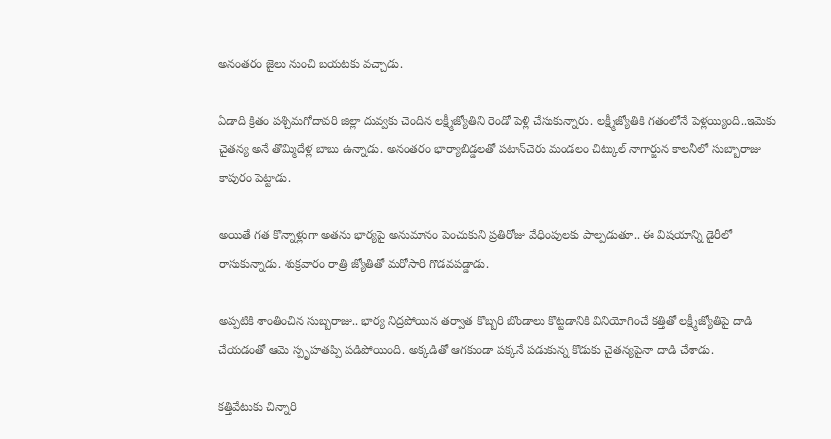అనంతరం జైలు నుంచి బయటకు వచ్చాడు.

ఏడాది క్రితం పశ్చిమగోదావరి జిల్లా దువ్వకు చెందిన లక్ష్మీజ్యోతిని రెండో పెళ్లి చేసుకున్నారు. లక్ష్మీజ్యోతికి గతంలోనే పెళ్లయ్యింది..ఇమెకు చైతన్య అనే తొమ్మిదేళ్ల బాబు ఉన్నాడు. అనంతరం భార్యాబిడ్డలతో పటాన్‌చెరు మండలం చిట్కుల్ నాగార్జున కాలనీలో సుబ్బారాజు కాపురం పెట్టాడు.

అయితే గత కొన్నాళ్లుగా అతను భార్యపై అనుమానం పెంచుకుని ప్రతిరోజు వేధింపులకు పాల్పడుతూ.. ఈ విషయాన్ని డైరీలో రాసుకున్నాడు. శుక్రవారం రాత్రి జ్యోతితో మరోసారి గొడవపడ్డాడు.

అప్పటికి శాంతించిన సుబ్బరాజు.. భార్య నిద్రపోయిన తర్వాత కొబ్బరి బొండాలు కొట్టడానికి వినియోగించే కత్తితో లక్ష్మీజ్యోతిపై దాడి చేయడంతో ఆమె స్పృహతప్పి పడిపోయింది. అక్కడితో ఆగకుండా పక్కనే పడుకున్న కొడుకు చైతన్యపైనా దాడి చేశాడు.

కత్తివేటుకు చిన్నారి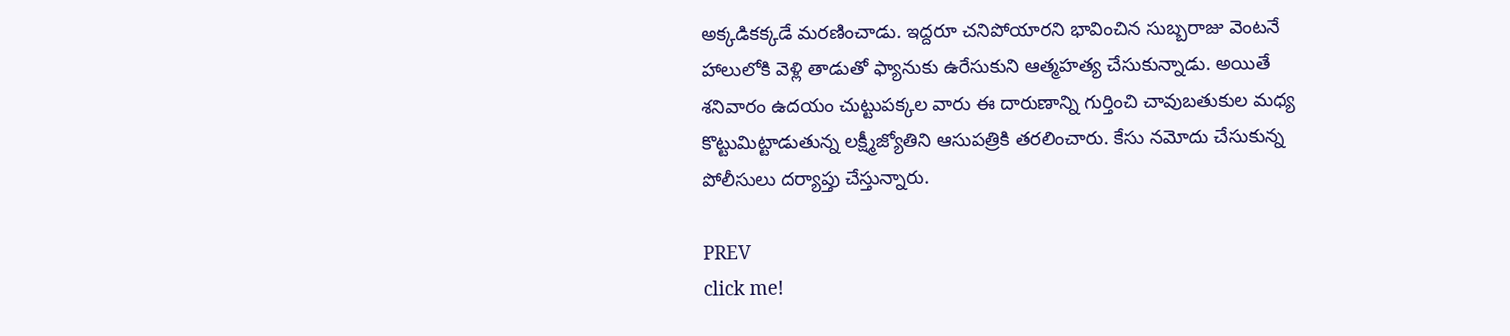అక్కడికక్కడే మరణించాడు. ఇద్దరూ చనిపోయారని భావించిన సుబ్బరాజు వెంటనే హాలులోకి వెళ్లి తాడుతో ఫ్యానుకు ఉరేసుకుని ఆత్మహత్య చేసుకున్నాడు. అయితే శనివారం ఉదయం చుట్టుపక్కల వారు ఈ దారుణాన్ని గుర్తించి చావుబతుకుల మధ్య కొట్టుమిట్టాడుతున్న లక్ష్మీజ్యోతిని ఆసుపత్రికి తరలించారు. కేసు నమోదు చేసుకున్న పోలీసులు దర్యాప్తు చేస్తున్నారు.

PREV
click me!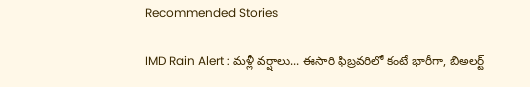Recommended Stories

IMD Rain Alert : మళ్లీ వర్షాలు... ఈసారి ఫిబ్రవరిలో కంటే భారీగా, బిఅలర్ట్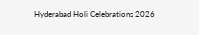Hyderabad Holi Celebrations 2026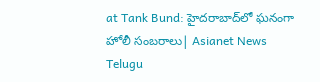at Tank Bund: హైదరాబాద్‌లో ఘనంగా హోలీ సంబరాలు| Asianet News Telugu